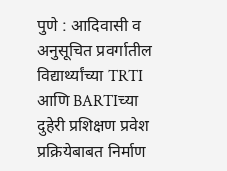पुणे : आदिवासी व अनुसूचित प्रवर्गातील विद्यार्थ्यांच्या TRTI आणि BARTIच्या दुहेरी प्रशिक्षण प्रवेश प्रक्रियेबाबत निर्माण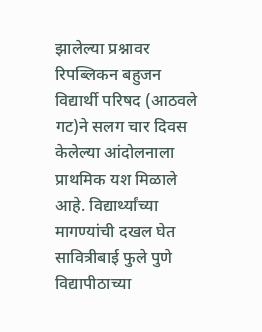झालेल्या प्रश्नावर रिपब्लिकन बहुजन विद्यार्थी परिषद (आठवले गट)ने सलग चार दिवस केलेल्या आंदोलनाला प्राथमिक यश मिळाले आहे. विद्यार्थ्यांच्या मागण्यांची दखल घेत सावित्रीबाई फुले पुणे विद्यापीठाच्या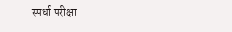स्पर्धा परीक्षा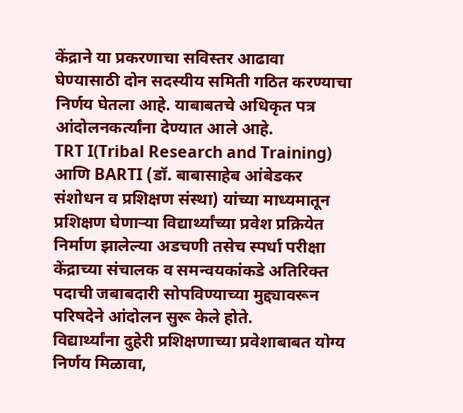केंद्राने या प्रकरणाचा सविस्तर आढावा घेण्यासाठी दोन सदस्यीय समिती गठित करण्याचा निर्णय घेतला आहे. याबाबतचे अधिकृत पत्र आंदोलनकर्त्यांना देण्यात आले आहे.
TRT I(Tribal Research and Training) आणि BARTI (डॉ. बाबासाहेब आंबेडकर संशोधन व प्रशिक्षण संस्था) यांच्या माध्यमातून प्रशिक्षण घेणाऱ्या विद्यार्थ्यांच्या प्रवेश प्रक्रियेत निर्माण झालेल्या अडचणी तसेच स्पर्धा परीक्षा केंद्राच्या संचालक व समन्वयकांकडे अतिरिक्त पदाची जबाबदारी सोपविण्याच्या मुद्द्यावरून परिषदेने आंदोलन सुरू केले होते.
विद्यार्थ्यांना दुहेरी प्रशिक्षणाच्या प्रवेशाबाबत योग्य निर्णय मिळावा,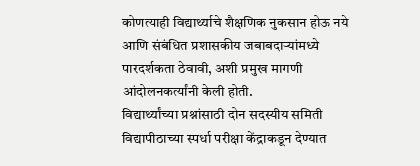कोणत्याही विद्यार्थ्याचे शैक्षणिक नुकसान होऊ नये आणि संबंधित प्रशासकीय जबाबदाऱ्यांमध्ये पारदर्शकता ठेवावी, अशी प्रमुख मागणी आंदोलनकर्त्यांनी केली होती.
विद्यार्थ्यांच्या प्रश्नांसाठी दोन सदस्यीय समिती विद्यापीठाच्या स्पर्धा परीक्षा केंद्राकडून देण्यात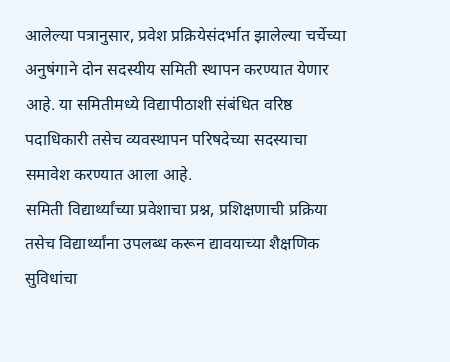आलेल्या पत्रानुसार, प्रवेश प्रक्रियेसंदर्भात झालेल्या चर्चेच्या अनुषंगाने दोन सदस्यीय समिती स्थापन करण्यात येणार आहे. या समितीमध्ये विद्यापीठाशी संबंधित वरिष्ठ पदाधिकारी तसेच व्यवस्थापन परिषदेच्या सदस्याचा समावेश करण्यात आला आहे.
समिती विद्यार्थ्यांच्या प्रवेशाचा प्रश्न, प्रशिक्षणाची प्रक्रिया तसेच विद्यार्थ्यांना उपलब्ध करून द्यावयाच्या शैक्षणिक सुविधांचा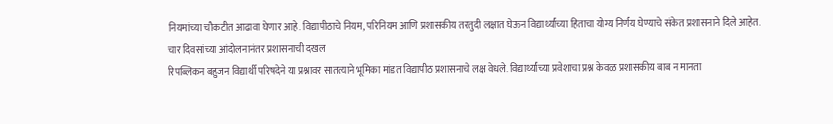नियमांच्या चौकटीत आढावा घेणार आहे. विद्यापीठाचे नियम, परिनियम आणि प्रशासकीय तरतुदी लक्षात घेऊन विद्यार्थ्यांच्या हिताचा योग्य निर्णय घेण्याचे संकेत प्रशासनाने दिले आहेत.
चार दिवसांच्या आंदोलनानंतर प्रशासनाची दखल
रिपब्लिकन बहुजन विद्यार्थी परिषदेने या प्रश्नावर सातत्याने भूमिका मांडत विद्यापीठ प्रशासनाचे लक्ष वेधले. विद्यार्थ्यांच्या प्रवेशाचा प्रश्न केवळ प्रशासकीय बाब न मानता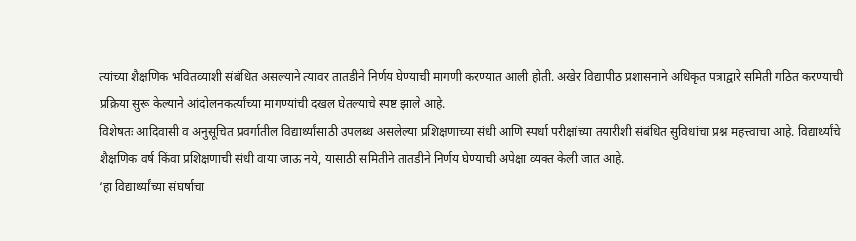त्यांच्या शैक्षणिक भवितव्याशी संबंधित असल्याने त्यावर तातडीने निर्णय घेण्याची मागणी करण्यात आली होती. अखेर विद्यापीठ प्रशासनाने अधिकृत पत्राद्वारे समिती गठित करण्याची प्रक्रिया सुरू केल्याने आंदोलनकर्त्यांच्या मागण्यांची दखल घेतल्याचे स्पष्ट झाले आहे.
विशेषतः आदिवासी व अनुसूचित प्रवर्गातील विद्यार्थ्यांसाठी उपलब्ध असलेल्या प्रशिक्षणाच्या संधी आणि स्पर्धा परीक्षांच्या तयारीशी संबंधित सुविधांचा प्रश्न महत्त्वाचा आहे. विद्यार्थ्यांचे शैक्षणिक वर्ष किंवा प्रशिक्षणाची संधी वाया जाऊ नये, यासाठी समितीने तातडीने निर्णय घेण्याची अपेक्षा व्यक्त केली जात आहे.
‘हा विद्यार्थ्यांच्या संघर्षाचा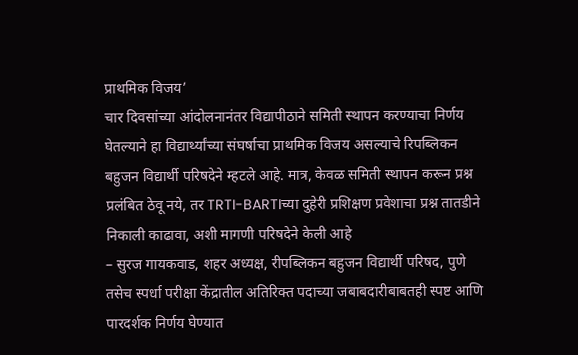प्राथमिक विजय’
चार दिवसांच्या आंदोलनानंतर विद्यापीठाने समिती स्थापन करण्याचा निर्णय घेतल्याने हा विद्यार्थ्यांच्या संघर्षाचा प्राथमिक विजय असल्याचे रिपब्लिकन बहुजन विद्यार्थी परिषदेने म्हटले आहे. मात्र, केवळ समिती स्थापन करून प्रश्न प्रलंबित ठेवू नये, तर TRTI-BARTIच्या दुहेरी प्रशिक्षण प्रवेशाचा प्रश्न तातडीने निकाली काढावा, अशी मागणी परिषदेने केली आहे
– सुरज गायकवाड, शहर अध्यक्ष, रीपब्लिकन बहुजन विद्यार्थी परिषद, पुणे
तसेच स्पर्धा परीक्षा केंद्रातील अतिरिक्त पदाच्या जबाबदारीबाबतही स्पष्ट आणि पारदर्शक निर्णय घेण्यात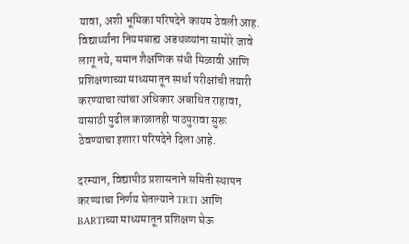यावा, अशी भूमिका परिषदेने कायम ठेवली आह. विद्यार्थ्यांना नियमबाह्य अडथळ्यांना सामोरे जावे लागू नये, समान शैक्षणिक संधी मिळावी आणि प्रशिक्षणाच्या माध्यमातून स्पर्धा परीक्षांची तयारी करण्याचा त्यांचा अधिकार अबाधित राहावा, यासाठी पुढील काळातही पाठपुरावा सुरू ठेवण्याचा इशारा परिषदेने दिला आहे.

दरम्यान, विद्यापीठ प्रशासनाने समिती स्थापन करण्याचा निर्णय घेतल्याने TRTI आणि BARTIच्या माध्यमातून प्रशिक्षण घेऊ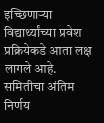इच्छिणाऱ्या विद्यार्थ्यांच्या प्रवेश प्रक्रियेकडे आता लक्ष लागले आहे. समितीचा अंतिम निर्णय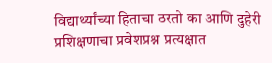विद्यार्थ्यांच्या हिताचा ठरतो का आणि दुहेरी प्रशिक्षणाचा प्रवेशप्रश्न प्रत्यक्षात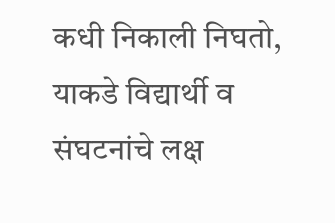कधी निकाली निघतो, याकडे विद्यार्थी व संघटनांचे लक्ष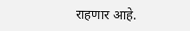राहणार आहे.